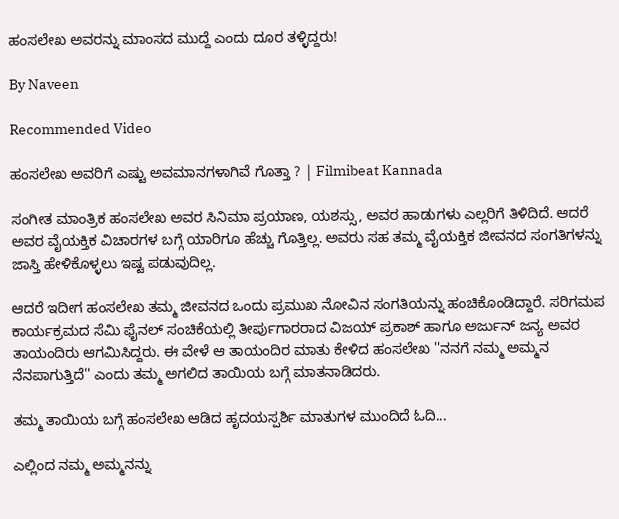ಹಂಸಲೇಖ ಅವರನ್ನು ಮಾಂಸದ ಮುದ್ದೆ ಎಂದು ದೂರ ತಳ್ಳಿದ್ದರು!

By Naveen

Recommended Video

ಹಂಸಲೇಖ ಅವರಿಗೆ ಎಷ್ಟು ಅವಮಾನಗಳಾಗಿವೆ ಗೊತ್ತಾ ? | Filmibeat Kannada

ಸಂಗೀತ ಮಾಂತ್ರಿಕ ಹಂಸಲೇಖ ಅವರ ಸಿನಿಮಾ ಪ್ರಯಾಣ, ಯಶಸ್ಸು, ಅವರ ಹಾಡುಗಳು ಎಲ್ಲರಿಗೆ ತಿಳಿದಿದೆ. ಆದರೆ ಅವರ ವೈಯಕ್ತಿಕ ವಿಚಾರಗಳ ಬಗ್ಗೆ ಯಾರಿಗೂ ಹೆಚ್ಚು ಗೊತ್ತಿಲ್ಲ. ಅವರು ಸಹ ತಮ್ಮ ವೈಯಕ್ತಿಕ ಜೀವನದ ಸಂಗತಿಗಳನ್ನು ಜಾಸ್ತಿ ಹೇಳಿಕೊಳ್ಳಲು ಇಷ್ಟ ಪಡುವುದಿಲ್ಲ.

ಆದರೆ ಇದೀಗ ಹಂಸಲೇಖ ತಮ್ಮ ಜೀವನದ ಒಂದು ಪ್ರಮುಖ ನೋವಿನ ಸಂಗತಿಯನ್ನು ಹಂಚಿಕೊಂಡಿದ್ದಾರೆ. ಸರಿಗಮಪ ಕಾರ್ಯಕ್ರಮದ ಸೆಮಿ ಫೈನಲ್ ಸಂಚಿಕೆಯಲ್ಲಿ ತೀರ್ಪುಗಾರರಾದ ವಿಜಯ್ ಪ್ರಕಾಶ್ ಹಾಗೂ ಅರ್ಜುನ್ ಜನ್ಯ ಅವರ ತಾಯಂದಿರು ಆಗಮಿಸಿದ್ದರು. ಈ ವೇಳೆ ಆ ತಾಯಂದಿರ ಮಾತು ಕೇಳಿದ ಹಂಸಲೇಖ ''ನನಗೆ ನಮ್ಮ ಅಮ್ಮನ ನೆನಪಾಗುತ್ತಿದೆ'' ಎಂದು ತಮ್ಮ ಅಗಲಿದ ತಾಯಿಯ ಬಗ್ಗೆ ಮಾತನಾಡಿದರು.

ತಮ್ಮ ತಾಯಿಯ ಬಗ್ಗೆ ಹಂಸಲೇಖ ಆಡಿದ ಹೃದಯಸ್ಪರ್ಶಿ ಮಾತುಗಳ ಮುಂದಿದೆ ಓದಿ...

ಎಲ್ಲಿಂದ ನಮ್ಮ ಅಮ್ಮನನ್ನು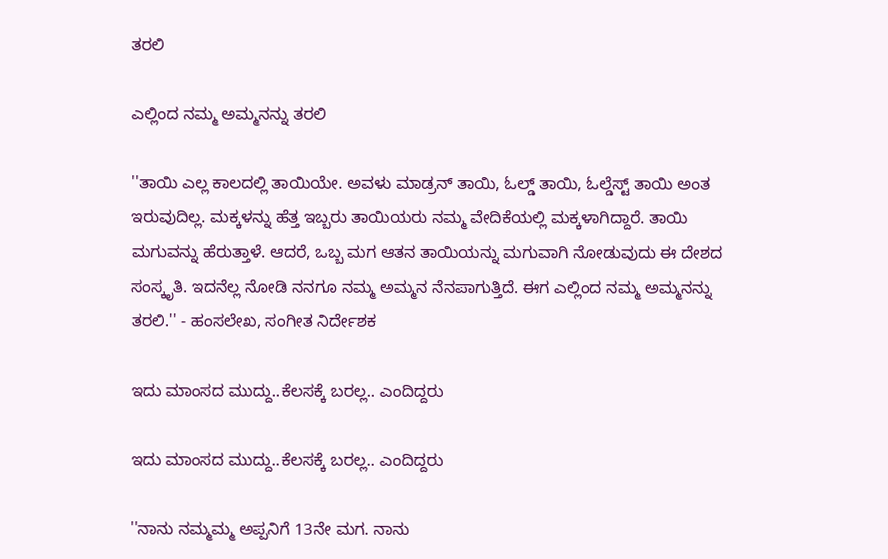ತರಲಿ

ಎಲ್ಲಿಂದ ನಮ್ಮ ಅಮ್ಮನನ್ನು ತರಲಿ

''ತಾಯಿ ಎಲ್ಲ ಕಾಲದಲ್ಲಿ ತಾಯಿಯೇ. ಅವಳು ಮಾಡ್ರನ್ ತಾಯಿ, ಓಲ್ಡ್ ತಾಯಿ, ಓಲ್ಡೆಸ್ಟ್ ತಾಯಿ ಅಂತ ಇರುವುದಿಲ್ಲ. ಮಕ್ಕಳನ್ನು ಹೆತ್ತ ಇಬ್ಬರು ತಾಯಿಯರು ನಮ್ಮ ವೇದಿಕೆಯಲ್ಲಿ ಮಕ್ಕಳಾಗಿದ್ದಾರೆ. ತಾಯಿ ಮಗುವನ್ನು ಹೆರುತ್ತಾಳೆ. ಆದರೆ, ಒಬ್ಬ ಮಗ ಆತನ ತಾಯಿಯನ್ನು ಮಗುವಾಗಿ ನೋಡುವುದು ಈ ದೇಶದ ಸಂಸ್ಕೃತಿ. ಇದನೆಲ್ಲ ನೋಡಿ ನನಗೂ ನಮ್ಮ ಅಮ್ಮನ ನೆನಪಾಗುತ್ತಿದೆ. ಈಗ ಎಲ್ಲಿಂದ ನಮ್ಮ ಅಮ್ಮನನ್ನು ತರಲಿ.'' - ಹಂಸಲೇಖ, ಸಂಗೀತ ನಿರ್ದೇಶಕ

ಇದು ಮಾಂಸದ ಮುದ್ದು..ಕೆಲಸಕ್ಕೆ ಬರಲ್ಲ.. ಎಂದಿದ್ದರು

ಇದು ಮಾಂಸದ ಮುದ್ದು..ಕೆಲಸಕ್ಕೆ ಬರಲ್ಲ.. ಎಂದಿದ್ದರು

''ನಾನು ನಮ್ಮಮ್ಮ ಅಪ್ಪನಿಗೆ 13ನೇ ಮಗ. ನಾನು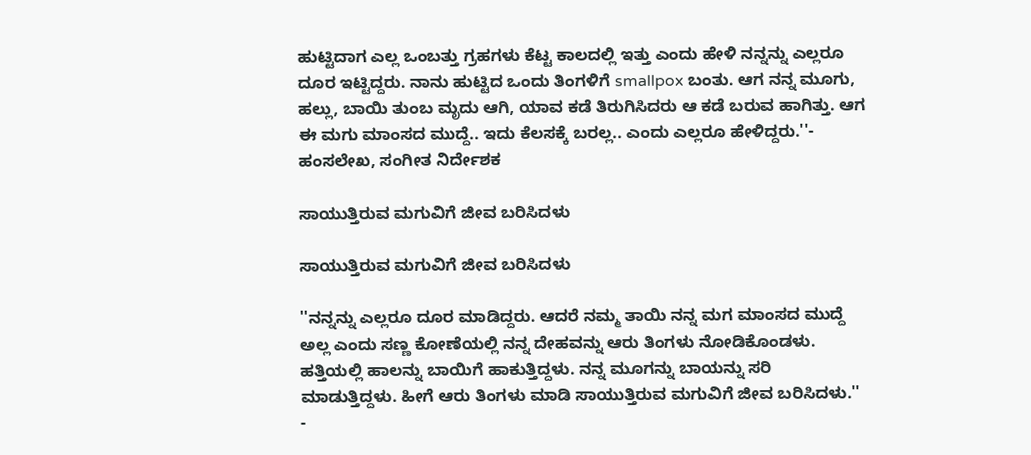ಹುಟ್ಟಿದಾಗ ಎಲ್ಲ ಒಂಬತ್ತು ಗ್ರಹಗಳು ಕೆಟ್ಟ ಕಾಲದಲ್ಲಿ ಇತ್ತು ಎಂದು ಹೇಳಿ ನನ್ನನ್ನು ಎಲ್ಲರೂ ದೂರ ಇಟ್ಟಿದ್ದರು. ನಾನು ಹುಟ್ಟಿದ ಒಂದು ತಿಂಗಳಿಗೆ smallpox ಬಂತು. ಆಗ ನನ್ನ ಮೂಗು, ಹಲ್ಲು, ಬಾಯಿ ತುಂಬ ಮೃದು ಆಗಿ, ಯಾವ ಕಡೆ ತಿರುಗಿಸಿದರು ಆ ಕಡೆ ಬರುವ ಹಾಗಿತ್ತು. ಆಗ ಈ ಮಗು ಮಾಂಸದ ಮುದ್ದೆ.. ಇದು ಕೆಲಸಕ್ಕೆ ಬರಲ್ಲ.. ಎಂದು ಎಲ್ಲರೂ ಹೇಳಿದ್ದರು.''- ಹಂಸಲೇಖ, ಸಂಗೀತ ನಿರ್ದೇಶಕ

ಸಾಯುತ್ತಿರುವ ಮಗುವಿಗೆ ಜೀವ ಬರಿಸಿದಳು

ಸಾಯುತ್ತಿರುವ ಮಗುವಿಗೆ ಜೀವ ಬರಿಸಿದಳು

''ನನ್ನನ್ನು ಎಲ್ಲರೂ ದೂರ ಮಾಡಿದ್ದರು. ಆದರೆ ನಮ್ಮ ತಾಯಿ ನನ್ನ ಮಗ ಮಾಂಸದ ಮುದ್ದೆ ಅಲ್ಲ ಎಂದು ಸಣ್ಣ ಕೋಣೆಯಲ್ಲಿ ನನ್ನ ದೇಹವನ್ನು ಆರು ತಿಂಗಳು ನೋಡಿಕೊಂಡಳು. ಹತ್ತಿಯಲ್ಲಿ ಹಾಲನ್ನು ಬಾಯಿಗೆ ಹಾಕುತ್ತಿದ್ದಳು. ನನ್ನ ಮೂಗನ್ನು ಬಾಯನ್ನು ಸರಿ ಮಾಡುತ್ತಿದ್ದಳು. ಹೀಗೆ ಆರು ತಿಂಗಳು ಮಾಡಿ ಸಾಯುತ್ತಿರುವ ಮಗುವಿಗೆ ಜೀವ ಬರಿಸಿದಳು.'' -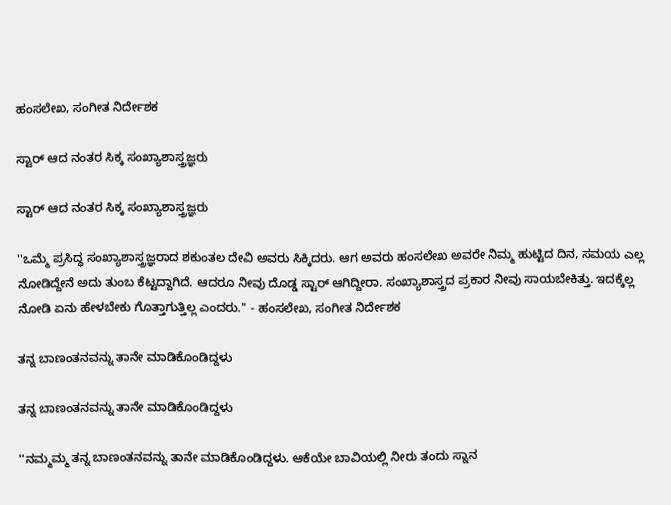ಹಂಸಲೇಖ, ಸಂಗೀತ ನಿರ್ದೇಶಕ

ಸ್ಟಾರ್ ಆದ ನಂತರ ಸಿಕ್ಕ ಸಂಖ್ಯಾಶಾಸ್ತ್ರಜ್ಞರು

ಸ್ಟಾರ್ ಆದ ನಂತರ ಸಿಕ್ಕ ಸಂಖ್ಯಾಶಾಸ್ತ್ರಜ್ಞರು

''ಒಮ್ಮೆ ಪ್ರಸಿದ್ಧ ಸಂಖ್ಯಾಶಾಸ್ತ್ರಜ್ಞರಾದ ಶಕುಂತಲ ದೇವಿ ಅವರು ಸಿಕ್ಕಿದರು. ಆಗ ಅವರು ಹಂಸಲೇಖ ಅವರೇ ನಿಮ್ಮ ಹುಟ್ಟಿದ ದಿನ, ಸಮಯ ಎಲ್ಲ ನೋಡಿದ್ದೇನೆ ಅದು ತುಂಬ ಕೆಟ್ಟದ್ದಾಗಿದೆ. ಆದರೂ ನೀವು ದೊಡ್ಡ ಸ್ಟಾರ್ ಆಗಿದ್ದೀರಾ. ಸಂಖ್ಯಾಶಾಸ್ತ್ರದ ಪ್ರಕಾರ ನೀವು ಸಾಯಬೇಕಿತ್ತು. ಇದಕ್ಕೆಲ್ಲ ನೋಡಿ ಏನು ಹೇಳಬೇಕು ಗೊತ್ತಾಗುತ್ತಿಲ್ಲ ಎಂದರು.'' - ಹಂಸಲೇಖ, ಸಂಗೀತ ನಿರ್ದೇಶಕ

ತನ್ನ ಬಾಣಂತನವನ್ನು ತಾನೇ ಮಾಡಿಕೊಂಡಿದ್ದಳು

ತನ್ನ ಬಾಣಂತನವನ್ನು ತಾನೇ ಮಾಡಿಕೊಂಡಿದ್ದಳು

''ನಮ್ಮಮ್ಮ ತನ್ನ ಬಾಣಂತನವನ್ನು ತಾನೇ ಮಾಡಿಕೊಂಡಿದ್ದಳು. ಆಕೆಯೇ ಬಾವಿಯಲ್ಲಿ ನೀರು ತಂದು ಸ್ನಾನ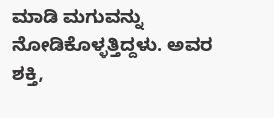ಮಾಡಿ ಮಗುವನ್ನು ನೋಡಿಕೊಳ್ಳತ್ತಿದ್ದಳು. ಅವರ ಶಕ್ತಿ,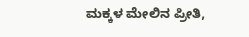ಮಕ್ಕಳ ಮೇಲಿನ ಪ್ರೀತಿ,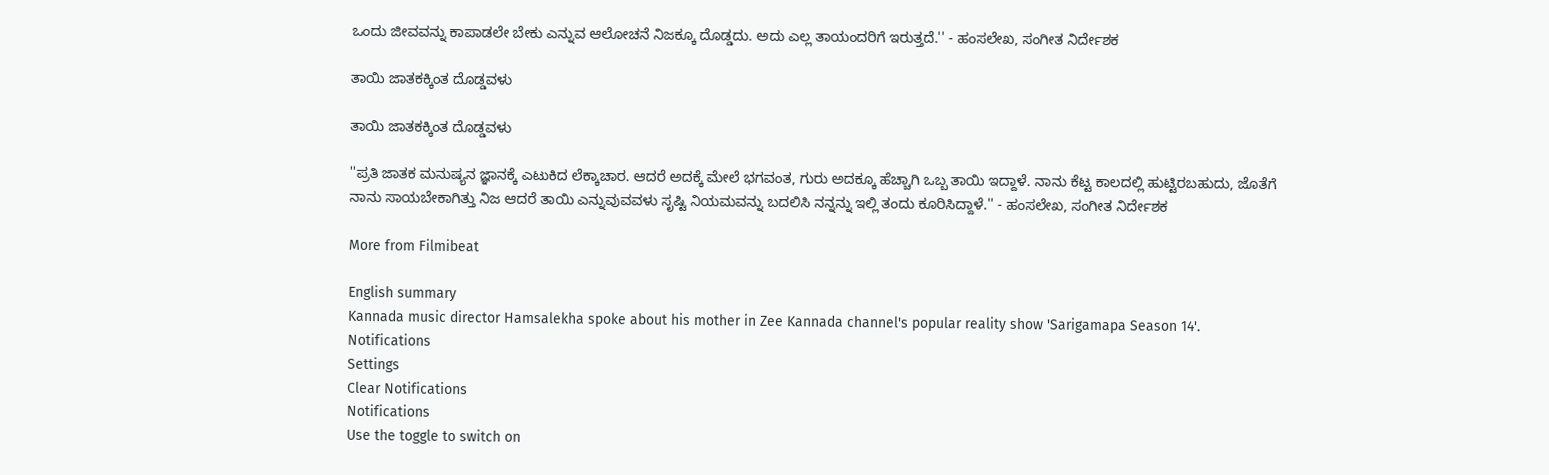ಒಂದು ಜೀವವನ್ನು ಕಾಪಾಡಲೇ ಬೇಕು ಎನ್ನುವ ಆಲೋಚನೆ ನಿಜಕ್ಕೂ ದೊಡ್ಡದು. ಅದು ಎಲ್ಲ ತಾಯಂದರಿಗೆ ಇರುತ್ತದೆ.'' - ಹಂಸಲೇಖ, ಸಂಗೀತ ನಿರ್ದೇಶಕ

ತಾಯಿ ಜಾತಕಕ್ಕಿಂತ ದೊಡ್ಡವಳು

ತಾಯಿ ಜಾತಕಕ್ಕಿಂತ ದೊಡ್ಡವಳು

''ಪ್ರತಿ ಜಾತಕ ಮನುಷ್ಯನ ಜ್ಞಾನಕ್ಕೆ ಎಟುಕಿದ ಲೆಕ್ಕಾಚಾರ. ಆದರೆ ಅದಕ್ಕೆ ಮೇಲೆ ಭಗವಂತ, ಗುರು ಅದಕ್ಕೂ ಹೆಚ್ಚಾಗಿ ಒಬ್ಬ ತಾಯಿ ಇದ್ದಾಳೆ. ನಾನು ಕೆಟ್ಟ ಕಾಲದಲ್ಲಿ ಹುಟ್ಟಿರಬಹುದು, ಜೊತೆಗೆ ನಾನು ಸಾಯಬೇಕಾಗಿತ್ತು ನಿಜ ಆದರೆ ತಾಯಿ ಎನ್ನುವುವವಳು ಸೃಷ್ಟಿ ನಿಯಮವನ್ನು ಬದಲಿಸಿ ನನ್ನನ್ನು ಇಲ್ಲಿ ತಂದು ಕೂರಿಸಿದ್ದಾಳೆ.'' - ಹಂಸಲೇಖ, ಸಂಗೀತ ನಿರ್ದೇಶಕ

More from Filmibeat

English summary
Kannada music director Hamsalekha spoke about his mother in Zee Kannada channel's popular reality show 'Sarigamapa Season 14'.
Notifications
Settings
Clear Notifications
Notifications
Use the toggle to switch on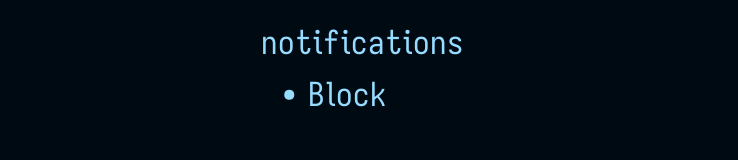notifications
  • Block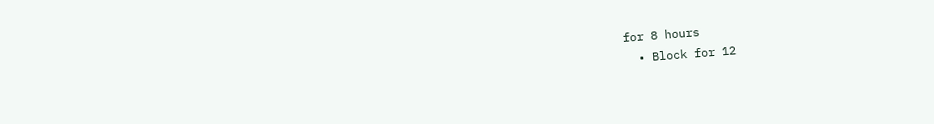for 8 hours
  • Block for 12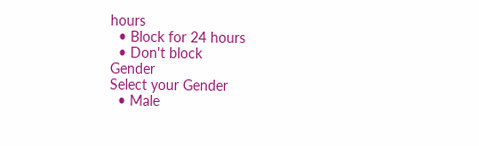hours
  • Block for 24 hours
  • Don't block
Gender
Select your Gender
  • Male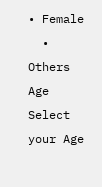• Female
  • Others
Age
Select your Age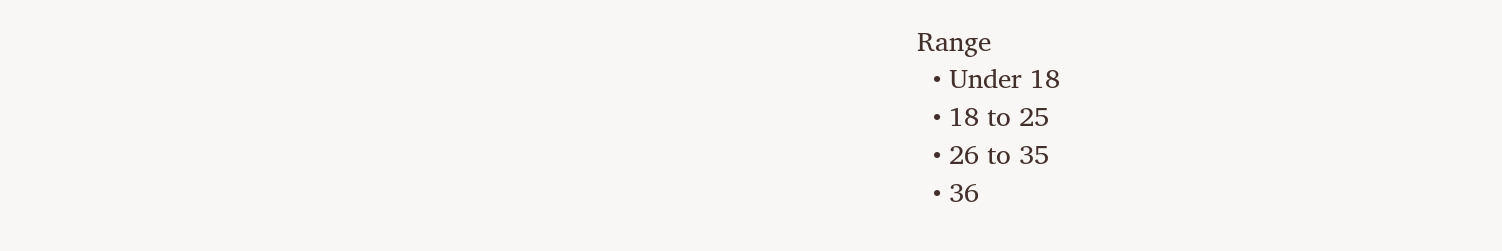Range
  • Under 18
  • 18 to 25
  • 26 to 35
  • 36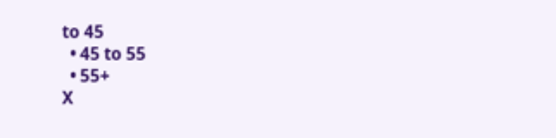to 45
  • 45 to 55
  • 55+
X